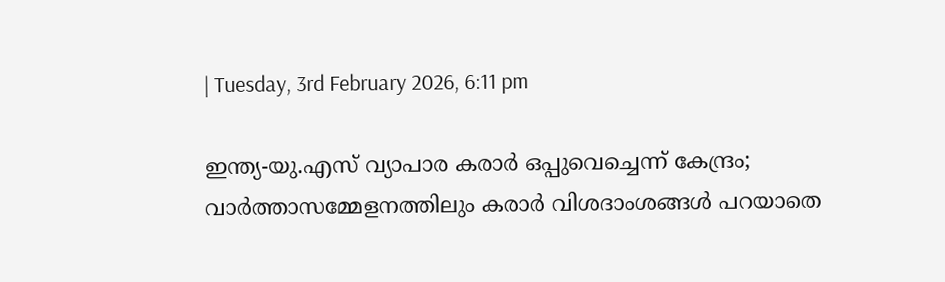| Tuesday, 3rd February 2026, 6:11 pm

ഇന്ത്യ-യു.എസ് വ്യാപാര കരാര്‍ ഒപ്പുവെച്ചെന്ന് കേന്ദ്രം; വാര്‍ത്താസമ്മേളനത്തിലും കരാര്‍ വിശദാംശങ്ങള്‍ പറയാതെ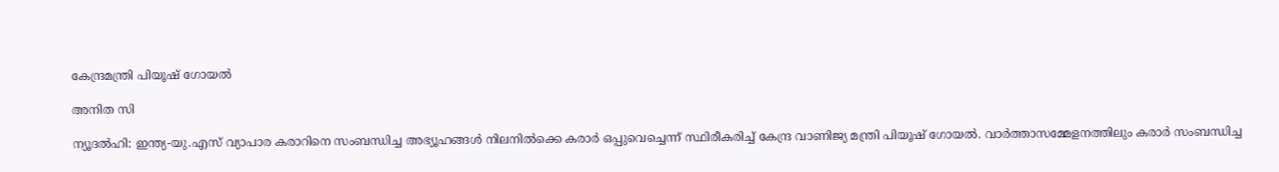കേന്ദ്രമന്ത്രി പിയൂഷ് ഗോയല്‍

അനിത സി

ന്യൂദല്‍ഹി: ഇന്ത്യ-യു.എസ് വ്യാപാര കരാറിനെ സംബന്ധിച്ച അഭ്യൂഹങ്ങള്‍ നിലനില്‍ക്കെ കരാര്‍ ഒപ്പുവെച്ചെന്ന് സ്ഥിരീകരിച്ച് കേന്ദ്ര വാണിജ്യ മന്ത്രി പിയൂഷ് ഗോയല്‍. വാര്‍ത്താസമ്മേളനത്തിലും കരാര്‍ സംബന്ധിച്ച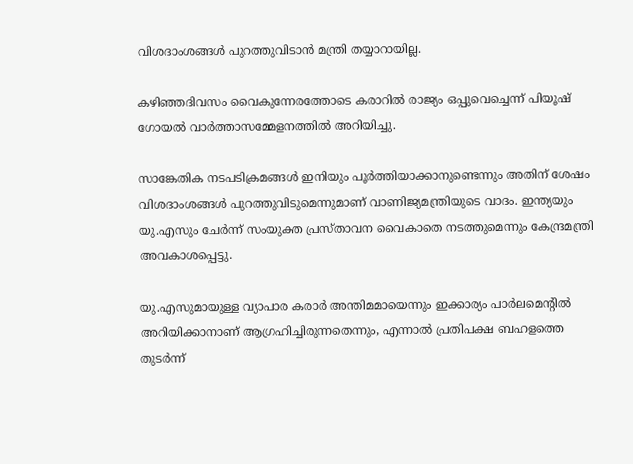വിശദാംശങ്ങള്‍ പുറത്തുവിടാന്‍ മന്ത്രി തയ്യാറായില്ല.

കഴിഞ്ഞദിവസം വൈകുന്നേരത്തോടെ കരാറില്‍ രാജ്യം ഒപ്പുവെച്ചെന്ന് പിയൂഷ് ഗോയല്‍ വാര്‍ത്താസമ്മേളനത്തില്‍ അറിയിച്ചു.

സാങ്കേതിക നടപടിക്രമങ്ങള്‍ ഇനിയും പൂര്‍ത്തിയാക്കാനുണ്ടെന്നും അതിന് ശേഷം വിശദാംശങ്ങള്‍ പുറത്തുവിടുമെന്നുമാണ് വാണിജ്യമന്ത്രിയുടെ വാദം. ഇന്ത്യയും യു.എസും ചേര്‍ന്ന് സംയുക്ത പ്രസ്താവന വൈകാതെ നടത്തുമെന്നും കേന്ദ്രമന്ത്രി അവകാശപ്പെട്ടു.

യു.എസുമായുള്ള വ്യാപാര കരാര്‍ അന്തിമമായെന്നും ഇക്കാര്യം പാര്‍ലമെന്റില്‍ അറിയിക്കാനാണ് ആഗ്രഹിച്ചിരുന്നതെന്നും, എന്നാല്‍ പ്രതിപക്ഷ ബഹളത്തെ തുടര്‍ന്ന്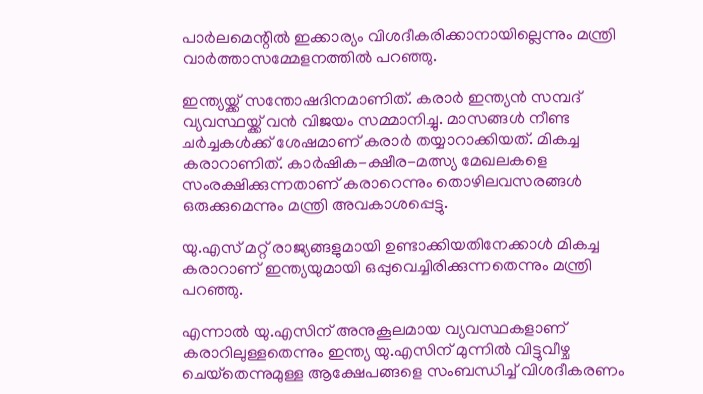പാര്‍ലമെന്റില്‍ ഇക്കാര്യം വിശദീകരിക്കാനായില്ലെന്നും മന്ത്രി വാര്‍ത്താസമ്മേളനത്തില്‍ പറഞ്ഞു.

ഇന്ത്യയ്ക്ക് സന്തോഷദിനമാണിത്. കരാര്‍ ഇന്ത്യന്‍ സമ്പദ് വ്യവസ്ഥയ്ക്ക് വന്‍ വിജയം സമ്മാനിച്ചു. മാസങ്ങള്‍ നീണ്ട ചര്‍ച്ചകള്‍ക്ക് ശേഷമാണ് കരാര്‍ തയ്യാറാക്കിയത്. മികച്ച കരാറാണിത്. കാര്‍ഷിക-ക്ഷീര-മത്സ്യ മേഖലകളെ സംരക്ഷിക്കുന്നതാണ് കരാറെന്നും തൊഴിലവസരങ്ങള്‍ ഒരുക്കുമെന്നും മന്ത്രി അവകാശപ്പെട്ടു.

യു.എസ് മറ്റ് രാജ്യങ്ങളുമായി ഉണ്ടാക്കിയതിനേക്കാള്‍ മികച്ച കരാറാണ് ഇന്ത്യയുമായി ഒപ്പുവെച്ചിരിക്കുന്നതെന്നും മന്ത്രി പറഞ്ഞു.

എന്നാല്‍ യു.എസിന് അനുകൂലമായ വ്യവസ്ഥകളാണ് കരാറിലുള്ളതെന്നും ഇന്ത്യ യു.എസിന് മുന്നില്‍ വിട്ടുവീഴ്ച ചെയ്‌തെന്നുമുള്ള ആക്ഷേപങ്ങളെ സംബന്ധിച്ച് വിശദീകരണം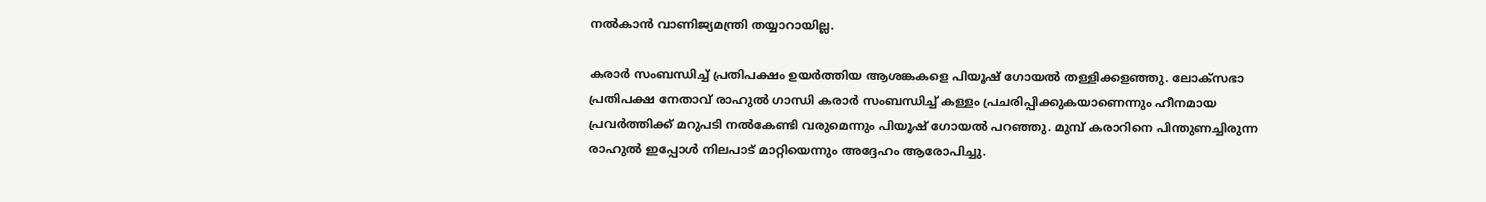നല്‍കാന്‍ വാണിജ്യമന്ത്രി തയ്യാറായില്ല.

കരാര്‍ സംബന്ധിച്ച് പ്രതിപക്ഷം ഉയര്‍ത്തിയ ആശങ്കകളെ പിയൂഷ് ഗോയല്‍ തള്ളിക്കളഞ്ഞു. ലോക്‌സഭാ പ്രതിപക്ഷ നേതാവ് രാഹുല്‍ ഗാന്ധി കരാര്‍ സംബന്ധിച്ച് കള്ളം പ്രചരിപ്പിക്കുകയാണെന്നും ഹീനമായ പ്രവര്‍ത്തിക്ക് മറുപടി നല്‍കേണ്ടി വരുമെന്നും പിയൂഷ് ഗോയല്‍ പറഞ്ഞു. മുമ്പ് കരാറിനെ പിന്തുണച്ചിരുന്ന രാഹുല്‍ ഇപ്പോള്‍ നിലപാട് മാറ്റിയെന്നും അദ്ദേഹം ആരോപിച്ചു.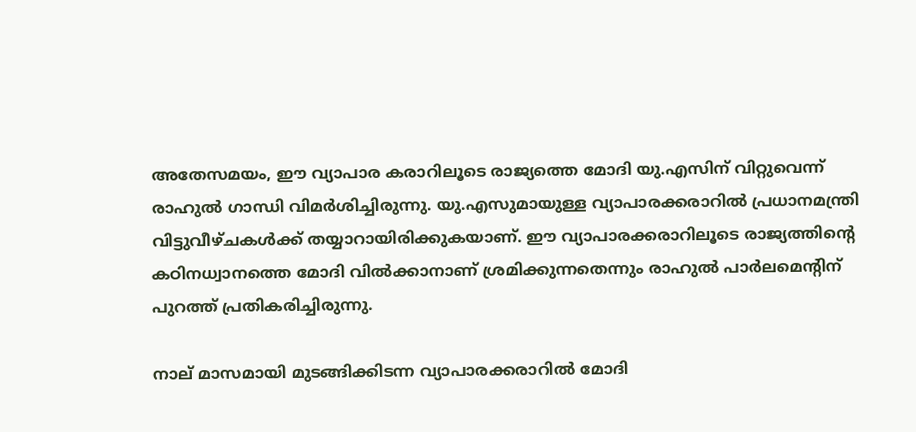അതേസമയം, ഈ വ്യാപാര കരാറിലൂടെ രാജ്യത്തെ മോദി യു.എസിന് വിറ്റുവെന്ന് രാഹുല്‍ ഗാന്ധി വിമര്‍ശിച്ചിരുന്നു. യു.എസുമായുള്ള വ്യാപാരക്കരാറില്‍ പ്രധാനമന്ത്രി വിട്ടുവീഴ്ചകള്‍ക്ക് തയ്യാറായിരിക്കുകയാണ്. ഈ വ്യാപാരക്കരാറിലൂടെ രാജ്യത്തിന്റെ കഠിനധ്വാനത്തെ മോദി വില്‍ക്കാനാണ് ശ്രമിക്കുന്നതെന്നും രാഹുല്‍ പാര്‍ലമെന്റിന് പുറത്ത് പ്രതികരിച്ചിരുന്നു.

നാല് മാസമായി മുടങ്ങിക്കിടന്ന വ്യാപാരക്കരാറില്‍ മോദി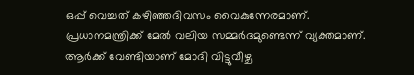ഒപ്പ് വെച്ചത് കഴിഞ്ഞദിവസം വൈകുന്നേരമാണ്. പ്രധാനമന്ത്രിക്ക് മേല്‍ വലിയ സമ്മര്‍ദമുണ്ടെന്ന് വ്യക്തമാണ്. ആര്‍ക്ക് വേണ്ടിയാണ് മോദി വിട്ടുവീഴ്ച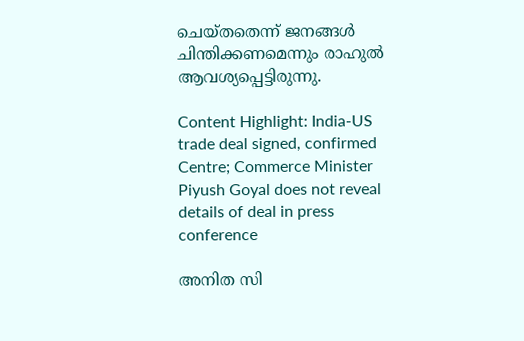ചെയ്തതെന്ന് ജനങ്ങള്‍ ചിന്തിക്കണമെന്നും രാഹുല്‍ ആവശ്യപ്പെട്ടിരുന്നു.

Content Highlight: India-US trade deal signed, confirmed Centre; Commerce Minister Piyush Goyal does not reveal details of deal in press conference

അനിത സി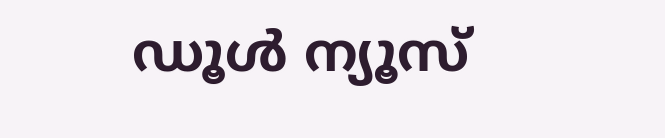ഡൂള്‍ ന്യൂസ്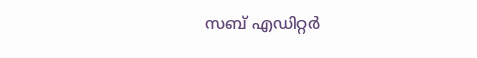സബ് എഡിറ്റര്‍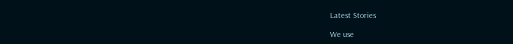Latest Stories

We use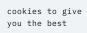cookies to give you the best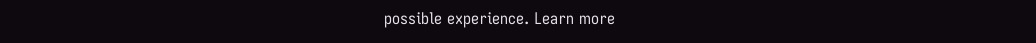possible experience. Learn more